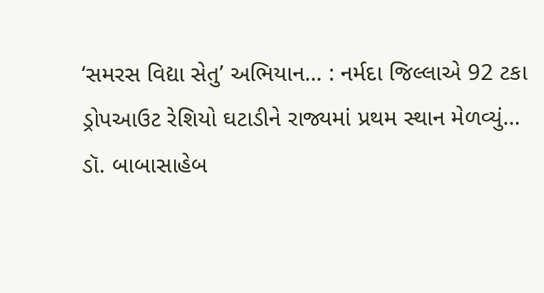‘સમરસ વિદ્યા સેતુ’ અભિયાન… : નર્મદા જિલ્લાએ 92 ટકા ડ્રોપઆઉટ રેશિયો ઘટાડીને રાજ્યમાં પ્રથમ સ્થાન મેળવ્યું…
ડૉ. બાબાસાહેબ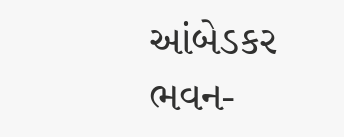આંબેડકર ભવન-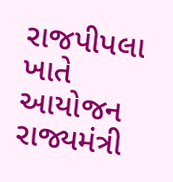રાજપીપલા ખાતે આયોજન રાજ્યમંત્રી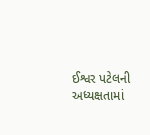ઈશ્વર પટેલની અધ્યક્ષતામાં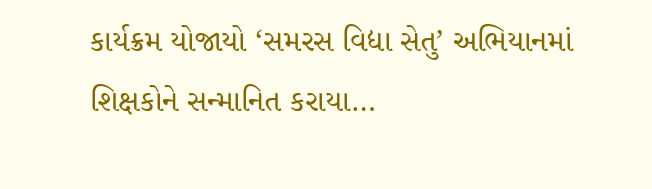કાર્યક્રમ યોજાયો ‘સમરસ વિદ્યા સેતુ’ અભિયાનમાં શિક્ષકોને સન્માનિત કરાયા…